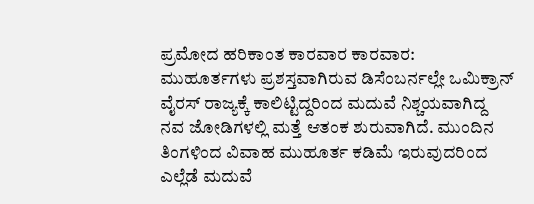ಪ್ರಮೋದ ಹರಿಕಾಂತ ಕಾರವಾರ ಕಾರವಾರ: ಮುಹೂರ್ತಗಳು ಪ್ರಶಸ್ತವಾಗಿರುವ ಡಿಸೆಂಬರ್ನಲ್ಲೇ ಒಮಿಕ್ರಾನ್ ವೈರಸ್ ರಾಜ್ಯಕ್ಕೆ ಕಾಲಿಟ್ಟಿದ್ದರಿಂದ ಮದುವೆ ನಿಶ್ಚಯವಾಗಿದ್ದ ನವ ಜೋಡಿಗಳಲ್ಲಿ ಮತ್ತೆ ಆತಂಕ ಶುರುವಾಗಿದೆ. ಮುಂದಿನ ತಿಂಗಳಿಂದ ವಿವಾಹ ಮುಹೂರ್ತ ಕಡಿಮೆ ಇರುವುದರಿಂದ ಎಲ್ಲೆಡೆ ಮದುವೆ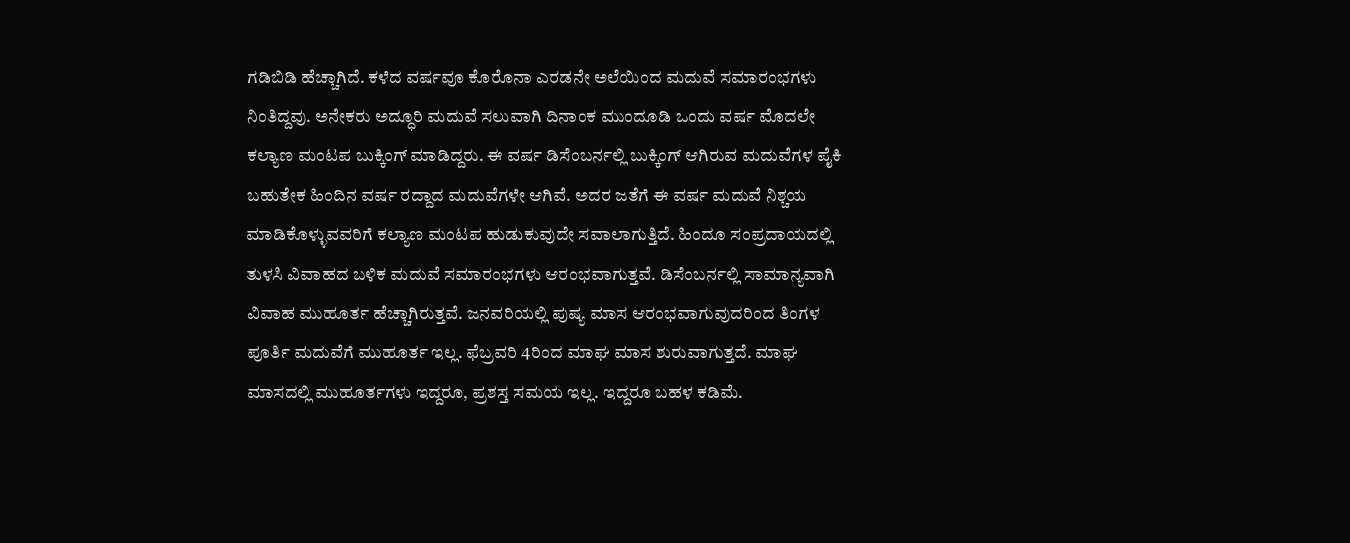ಗಡಿಬಿಡಿ ಹೆಚ್ಚಾಗಿದೆ. ಕಳೆದ ವರ್ಷವೂ ಕೊರೊನಾ ಎರಡನೇ ಅಲೆಯಿಂದ ಮದುವೆ ಸಮಾರಂಭಗಳು ನಿಂತಿದ್ದವು. ಅನೇಕರು ಅದ್ಧೂರಿ ಮದುವೆ ಸಲುವಾಗಿ ದಿನಾಂಕ ಮುಂದೂಡಿ ಒಂದು ವರ್ಷ ಮೊದಲೇ ಕಲ್ಯಾಣ ಮಂಟಪ ಬುಕ್ಕಿಂಗ್ ಮಾಡಿದ್ದರು. ಈ ವರ್ಷ ಡಿಸೆಂಬರ್ನಲ್ಲಿ ಬುಕ್ಕಿಂಗ್ ಆಗಿರುವ ಮದುವೆಗಳ ಪೈಕಿ ಬಹುತೇಕ ಹಿಂದಿನ ವರ್ಷ ರದ್ದಾದ ಮದುವೆಗಳೇ ಆಗಿವೆ. ಅದರ ಜತೆಗೆ ಈ ವರ್ಷ ಮದುವೆ ನಿಶ್ಚಯ ಮಾಡಿಕೊಳ್ಳುವವರಿಗೆ ಕಲ್ಯಾಣ ಮಂಟಪ ಹುಡುಕುವುದೇ ಸವಾಲಾಗುತ್ತಿದೆ. ಹಿಂದೂ ಸಂಪ್ರದಾಯದಲ್ಲಿ ತುಳಸಿ ವಿವಾಹದ ಬಳಿಕ ಮದುವೆ ಸಮಾರಂಭಗಳು ಆರಂಭವಾಗುತ್ತವೆ. ಡಿಸೆಂಬರ್ನಲ್ಲಿ ಸಾಮಾನ್ಯವಾಗಿ ವಿವಾಹ ಮುಹೂರ್ತ ಹೆಚ್ಚಾಗಿರುತ್ತವೆ. ಜನವರಿಯಲ್ಲಿ ಪುಷ್ಯ ಮಾಸ ಆರಂಭವಾಗುವುದರಿಂದ ತಿಂಗಳ ಪೂರ್ತಿ ಮದುವೆಗೆ ಮುಹೂರ್ತ ಇಲ್ಲ. ಫೆಬ್ರವರಿ 4ರಿಂದ ಮಾಘ ಮಾಸ ಶುರುವಾಗುತ್ತದೆ. ಮಾಘ ಮಾಸದಲ್ಲಿ ಮುಹೂರ್ತಗಳು ಇದ್ದರೂ, ಪ್ರಶಸ್ತ ಸಮಯ ಇಲ್ಲ. ಇದ್ದರೂ ಬಹಳ ಕಡಿಮೆ.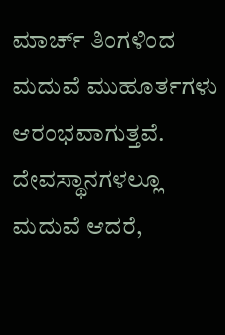ಮಾರ್ಚ್ ತಿಂಗಳಿಂದ ಮದುವೆ ಮುಹೂರ್ತಗಳು ಆರಂಭವಾಗುತ್ತವೆ. ದೇವಸ್ಥಾನಗಳಲ್ಲೂ ಮದುವೆ ಆದರೆ,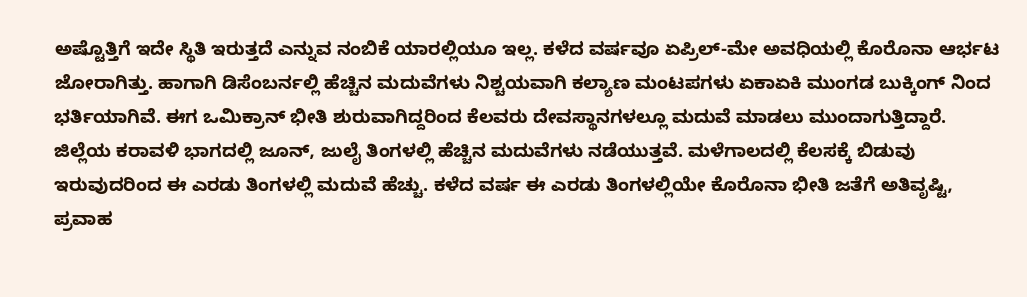ಅಷ್ಟೊತ್ತಿಗೆ ಇದೇ ಸ್ಥಿತಿ ಇರುತ್ತದೆ ಎನ್ನುವ ನಂಬಿಕೆ ಯಾರಲ್ಲಿಯೂ ಇಲ್ಲ. ಕಳೆದ ವರ್ಷವೂ ಏಪ್ರಿಲ್-ಮೇ ಅವಧಿಯಲ್ಲಿ ಕೊರೊನಾ ಆರ್ಭಟ ಜೋರಾಗಿತ್ತು. ಹಾಗಾಗಿ ಡಿಸೆಂಬರ್ನಲ್ಲಿ ಹೆಚ್ಚಿನ ಮದುವೆಗಳು ನಿಶ್ಚಯವಾಗಿ ಕಲ್ಯಾಣ ಮಂಟಪಗಳು ಏಕಾಏಕಿ ಮುಂಗಡ ಬುಕ್ಕಿಂಗ್ ನಿಂದ ಭರ್ತಿಯಾಗಿವೆ. ಈಗ ಒಮಿಕ್ರಾನ್ ಭೀತಿ ಶುರುವಾಗಿದ್ದರಿಂದ ಕೆಲವರು ದೇವಸ್ಥಾನಗಳಲ್ಲೂ ಮದುವೆ ಮಾಡಲು ಮುಂದಾಗುತ್ತಿದ್ದಾರೆ. ಜಿಲ್ಲೆಯ ಕರಾವಳಿ ಭಾಗದಲ್ಲಿ ಜೂನ್, ಜುಲೈ ತಿಂಗಳಲ್ಲಿ ಹೆಚ್ಚಿನ ಮದುವೆಗಳು ನಡೆಯುತ್ತವೆ. ಮಳೆಗಾಲದಲ್ಲಿ ಕೆಲಸಕ್ಕೆ ಬಿಡುವು ಇರುವುದರಿಂದ ಈ ಎರಡು ತಿಂಗಳಲ್ಲಿ ಮದುವೆ ಹೆಚ್ಚು. ಕಳೆದ ವರ್ಷ ಈ ಎರಡು ತಿಂಗಳಲ್ಲಿಯೇ ಕೊರೊನಾ ಭೀತಿ ಜತೆಗೆ ಅತಿವೃಷ್ಟಿ, ಪ್ರವಾಹ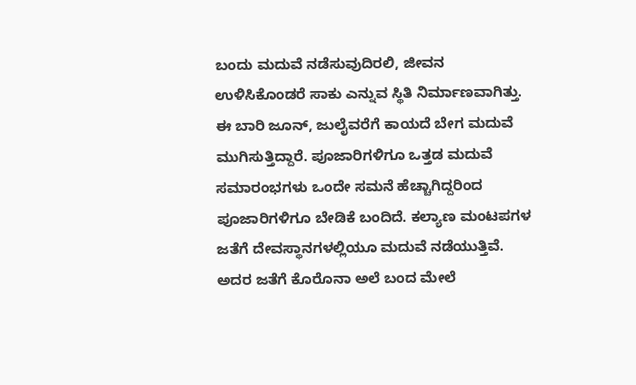ಬಂದು ಮದುವೆ ನಡೆಸುವುದಿರಲಿ, ಜೀವನ ಉಳಿಸಿಕೊಂಡರೆ ಸಾಕು ಎನ್ನುವ ಸ್ಥಿತಿ ನಿರ್ಮಾಣವಾಗಿತ್ತು. ಈ ಬಾರಿ ಜೂನ್, ಜುಲೈವರೆಗೆ ಕಾಯದೆ ಬೇಗ ಮದುವೆ ಮುಗಿಸುತ್ತಿದ್ದಾರೆ. ಪೂಜಾರಿಗಳಿಗೂ ಒತ್ತಡ ಮದುವೆ ಸಮಾರಂಭಗಳು ಒಂದೇ ಸಮನೆ ಹೆಚ್ಚಾಗಿದ್ದರಿಂದ ಪೂಜಾರಿಗಳಿಗೂ ಬೇಡಿಕೆ ಬಂದಿದೆ. ಕಲ್ಯಾಣ ಮಂಟಪಗಳ ಜತೆಗೆ ದೇವಸ್ಥಾನಗಳಲ್ಲಿಯೂ ಮದುವೆ ನಡೆಯುತ್ತಿವೆ. ಅದರ ಜತೆಗೆ ಕೊರೊನಾ ಅಲೆ ಬಂದ ಮೇಲೆ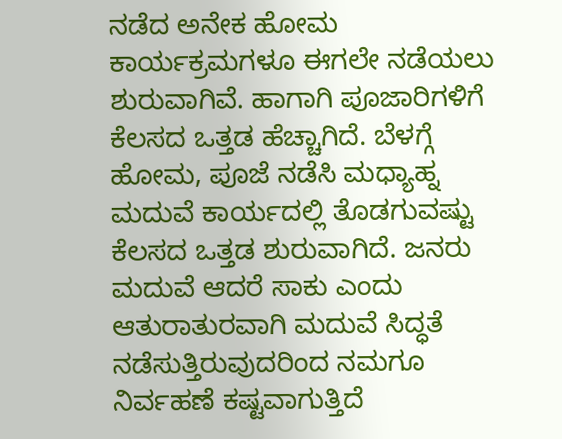ನಡೆದ ಅನೇಕ ಹೋಮ ಕಾರ್ಯಕ್ರಮಗಳೂ ಈಗಲೇ ನಡೆಯಲು ಶುರುವಾಗಿವೆ. ಹಾಗಾಗಿ ಪೂಜಾರಿಗಳಿಗೆ ಕೆಲಸದ ಒತ್ತಡ ಹೆಚ್ಚಾಗಿದೆ. ಬೆಳಗ್ಗೆ ಹೋಮ, ಪೂಜೆ ನಡೆಸಿ ಮಧ್ಯಾಹ್ನ ಮದುವೆ ಕಾರ್ಯದಲ್ಲಿ ತೊಡಗುವಷ್ಟು ಕೆಲಸದ ಒತ್ತಡ ಶುರುವಾಗಿದೆ. ಜನರು ಮದುವೆ ಆದರೆ ಸಾಕು ಎಂದು ಆತುರಾತುರವಾಗಿ ಮದುವೆ ಸಿದ್ಧತೆ ನಡೆಸುತ್ತಿರುವುದರಿಂದ ನಮಗೂ ನಿರ್ವಹಣೆ ಕಷ್ಟವಾಗುತ್ತಿದೆ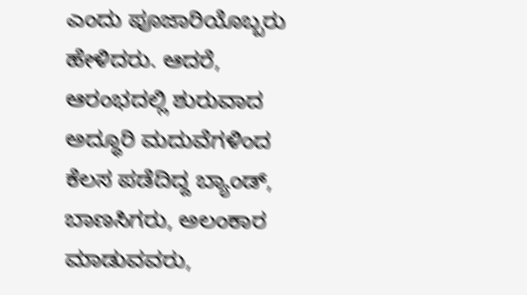ಎಂದು ಪೂಜಾರಿಯೊಬ್ಬರು ಹೇಳಿದರು. ಆದರೆ, ಆರಂಭದಲ್ಲಿ ಶುರುವಾದ ಅದ್ಧೂರಿ ಮದುವೆಗಳಿಂದ ಕೆಲಸ ಪಡೆದಿದ್ದ ಬ್ಯಾಂಡ್, ಬಾಣಸಿಗರು, ಅಲಂಕಾರ ಮಾಡುವವರು,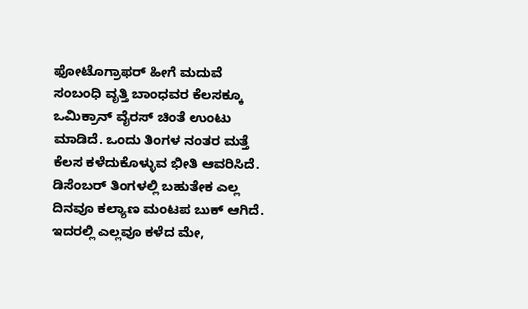ಫೋಟೊಗ್ರಾಫರ್ ಹೀಗೆ ಮದುವೆ ಸಂಬಂಧಿ ವೃತ್ತಿ ಬಾಂಧವರ ಕೆಲಸಕ್ಕೂ ಒಮಿಕ್ರಾನ್ ವೈರಸ್ ಚಿಂತೆ ಉಂಟು ಮಾಡಿದೆ. ಒಂದು ತಿಂಗಳ ನಂತರ ಮತ್ತೆ ಕೆಲಸ ಕಳೆದುಕೊಳ್ಳುವ ಭೀತಿ ಆವರಿಸಿದೆ. ಡಿಸೆಂಬರ್ ತಿಂಗಳಲ್ಲಿ ಬಹುತೇಕ ಎಲ್ಲ ದಿನವೂ ಕಲ್ಯಾಣ ಮಂಟಪ ಬುಕ್ ಆಗಿದೆ. ಇದರಲ್ಲಿ ಎಲ್ಲವೂ ಕಳೆದ ಮೇ,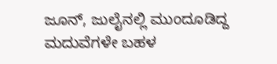ಜೂನ್, ಜುಲೈನಲ್ಲಿ ಮುಂದೂಡಿದ್ದ ಮದುವೆಗಳೇ ಬಹಳ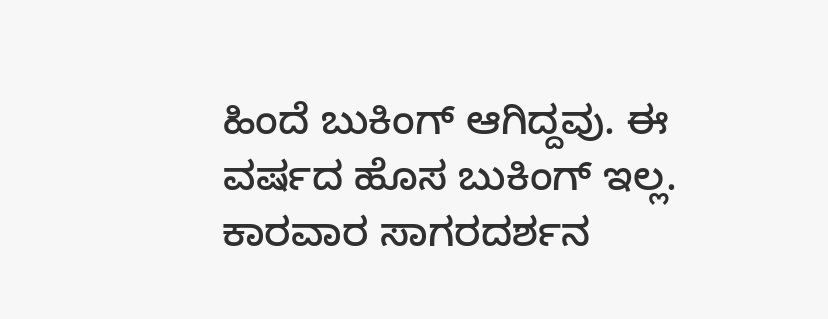ಹಿಂದೆ ಬುಕಿಂಗ್ ಆಗಿದ್ದವು. ಈ ವರ್ಷದ ಹೊಸ ಬುಕಿಂಗ್ ಇಲ್ಲ. ಕಾರವಾರ ಸಾಗರದರ್ಶನ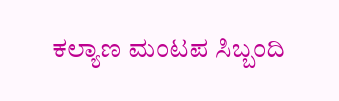ಕಲ್ಯಾಣ ಮಂಟಪ ಸಿಬ್ಬಂದಿ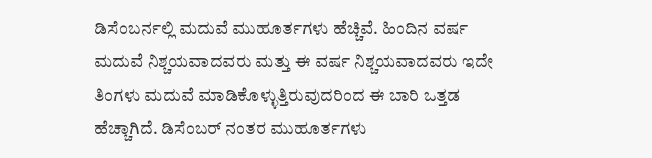ಡಿಸೆಂಬರ್ನಲ್ಲಿ ಮದುವೆ ಮುಹೂರ್ತಗಳು ಹೆಚ್ಚಿವೆ. ಹಿಂದಿನ ವರ್ಷ ಮದುವೆ ನಿಶ್ಚಯವಾದವರು ಮತ್ತು ಈ ವರ್ಷ ನಿಶ್ಚಯವಾದವರು ಇದೇ ತಿಂಗಳು ಮದುವೆ ಮಾಡಿಕೊಳ್ಳುತ್ತಿರುವುದರಿಂದ ಈ ಬಾರಿ ಒತ್ತಡ ಹೆಚ್ಚಾಗಿದೆ. ಡಿಸೆಂಬರ್ ನಂತರ ಮುಹೂರ್ತಗಳು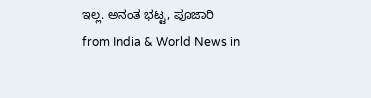ಇಲ್ಲ. ಅನಂತ ಭಟ್ಟ, ಪೂಜಾರಿ
from India & World News in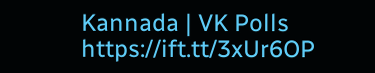Kannada | VK Polls https://ift.tt/3xUr6OP